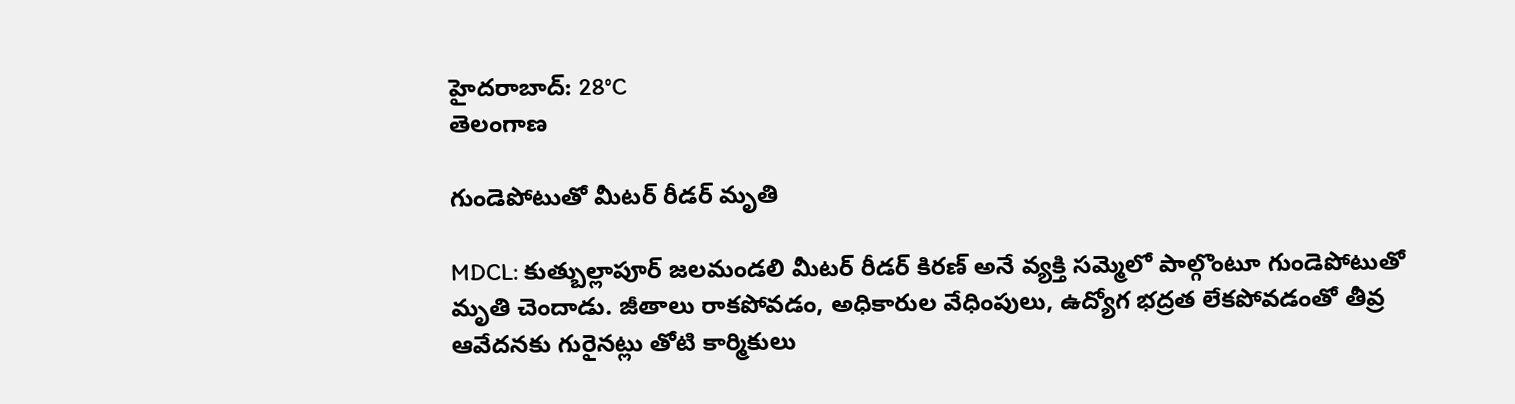హైదరాబాద్: 28°C
తెలంగాణ

గుండెపోటుతో మీటర్‌ రీడర్‌ మృతి

MDCL: కుత్బుల్లాపూర్‌ జలమండలి మీటర్‌ రీడర్‌ కిరణ్‌ అనే వ్యక్తి సమ్మెలో పాల్గొంటూ గుండెపోటుతో మృతి చెందాడు. జీతాలు రాకపోవడం, అధికారుల వేధింపులు, ఉద్యోగ భద్రత లేకపోవడంతో తీవ్ర ఆవేదనకు గురైనట్లు తోటి కార్మికులు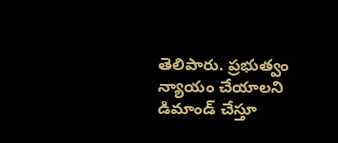తెలిపారు. ప్రభుత్వం న్యాయం చేయాలని డిమాండ్ చేస్తూ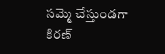సమ్మె చేస్తుండగా కిరణ్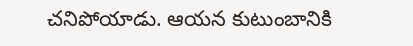చనిపోయాడు. ఆయన కుటుంబానికి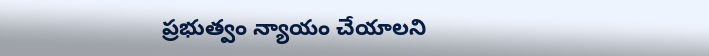ప్రభుత్వం న్యాయం చేయాలని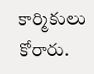కార్మికులు కోరారు.